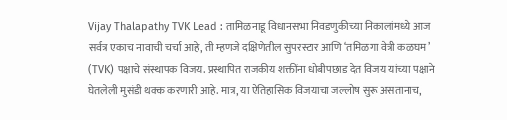Vijay Thalapathy TVK Lead : तामिळनाडू विधानसभा निवडणुकीच्या निकालांमध्ये आज सर्वत्र एकाच नावाची चर्चा आहे, ती म्हणजे दक्षिणेतील सुपरस्टार आणि ‘तमिळगा वेत्री कळघम’ (TVK) पक्षाचे संस्थापक विजय. प्रस्थापित राजकीय शक्तींना धोबीपछाड देत विजय यांच्या पक्षाने घेतलेली मुसंडी थक्क करणारी आहे. मात्र, या ऐतिहासिक विजयाचा जल्लोष सुरू असतानाच,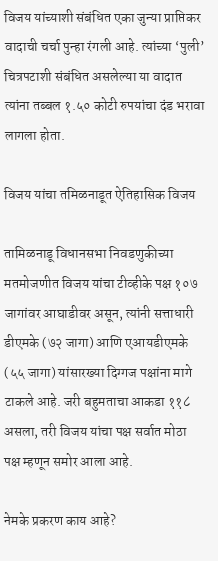विजय यांच्याशी संबंधित एका जुन्या प्राप्तिकर वादाची चर्चा पुन्हा रंगली आहे. त्यांच्या ‘पुली’ चित्रपटाशी संबंधित असलेल्या या वादात त्यांना तब्बल १.५० कोटी रुपयांचा दंड भरावा लागला होता.

विजय यांचा तमिळनाडूत ऐतिहासिक विजय

तामिळनाडू विधानसभा निवडणुकीच्या मतमोजणीत विजय यांचा टीव्हीके पक्ष १०७ जागांवर आघाडीवर असून, त्यांनी सत्ताधारी डीएमके (७२ जागा) आणि एआयडीएमके (५५ जागा) यांसारख्या दिग्गज पक्षांना मागे टाकले आहे. जरी बहुमताचा आकडा ११८ असला, तरी विजय यांचा पक्ष सर्वात मोठा पक्ष म्हणून समोर आला आहे.

नेमके प्रकरण काय आहे?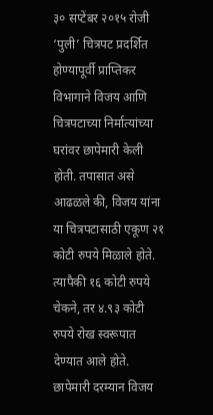३० सप्टेंबर २०१५ रोजी ‘पुली’ चित्रपट प्रदर्शित होण्यापूर्वी प्राप्तिकर विभागाने विजय आणि चित्रपटाच्या निर्मात्यांच्या घरांवर छापेमारी केली होती. तपासात असे आढळले की, विजय यांना या चित्रपटासाठी एकूण २१ कोटी रुपये मिळाले होते. त्यापैकी १६ कोटी रुपये चेकने, तर ४.९३ कोटी रुपये रोख स्वरूपात देण्यात आले होते. छापेमारी दरम्यान विजय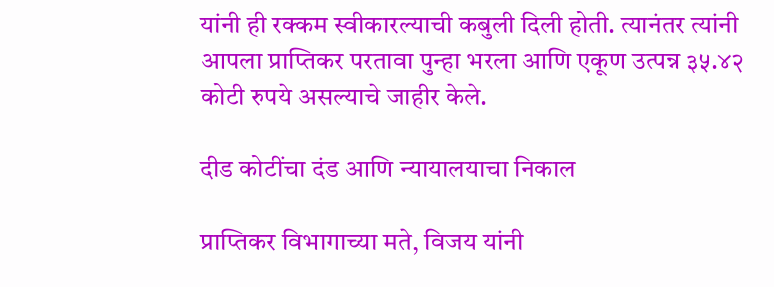यांनी ही रक्कम स्वीकारल्याची कबुली दिली होती. त्यानंतर त्यांनी आपला प्राप्तिकर परतावा पुन्हा भरला आणि एकूण उत्पन्न ३५.४२ कोटी रुपये असल्याचे जाहीर केले.

दीड कोटींचा दंड आणि न्यायालयाचा निकाल

प्राप्तिकर विभागाच्या मते, विजय यांनी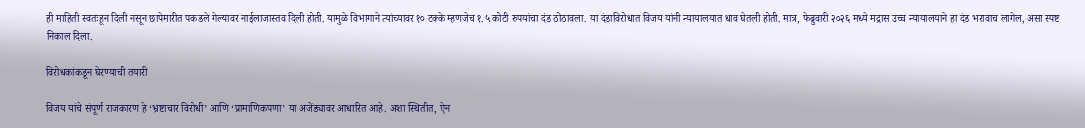ही माहिती स्वतःहून दिली नसून छापेमारीत पकडले गेल्यावर नाईलाजास्तव दिली होती. यामुळे विभागाने त्यांच्यावर १० टक्के म्हणजेच १.५ कोटी रुपयांचा दंड ठोठावला. या दंडाविरोधात विजय यांनी न्यायालयात धाव घेतली होती. मात्र, फेब्रुवारी २०२६ मध्ये मद्रास उच्च न्यायालयाने हा दंड भरावाच लागेल, असा स्पष्ट निकाल दिला.

विरोधकांकडून घेरण्याची तयारी

विजय यांचे संपूर्ण राजकारण हे ‘भ्रष्टाचार विरोधी’ आणि ‘प्रामाणिकपणा’ या अजेंड्यावर आधारित आहे. अशा स्थितीत, ऐन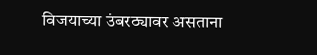विजयाच्या उंबरठ्यावर असताना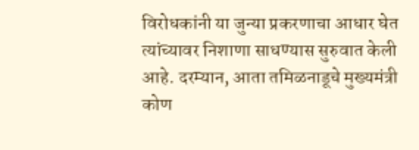विरोधकांनी या जुन्या प्रकरणाचा आधार घेत त्यांच्यावर निशाणा साधण्यास सुरुवात केली आहे. दरम्यान, आता तमिळनाडूचे मुख्यमंत्री कोण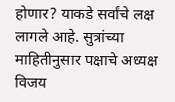होणार? याकडे सर्वांचे लक्ष लागले आहे. सुत्रांच्या माहितीनुसार पक्षाचे अध्यक्ष विजय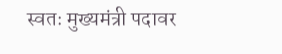स्वतः मुख्यमंत्री पदावर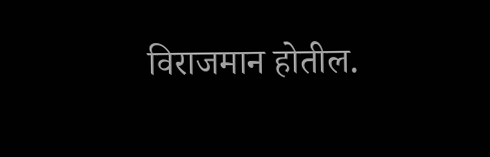विराजमान होतील.